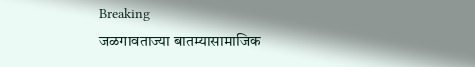Breaking
जळगावताज्या बातम्यासामाजिक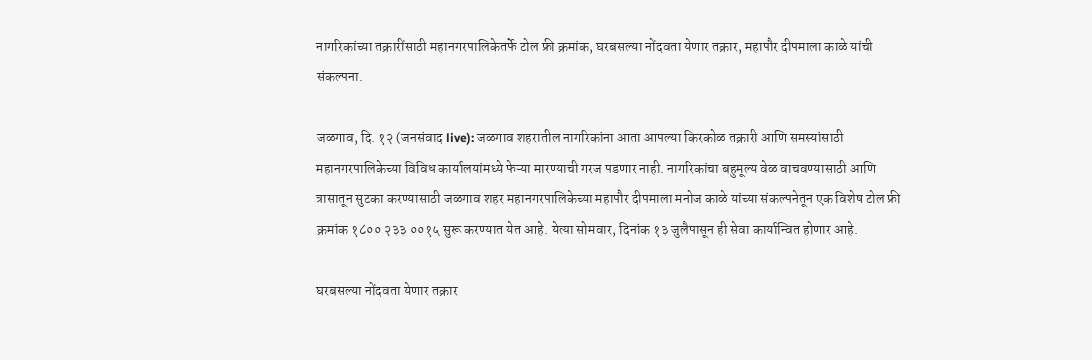नागरिकांच्या तक्रारींसाठी महानगरपालिकेतर्फे टोल फ्री क्रमांक, घरबसल्या नोंदवता येणार तक्रार, महापौर दीपमाला काळे यांची संकल्पना.

जळगाव, दि. १२ (जनसंवाद live): जळगाव शहरातील नागरिकांना आता आपल्या किरकोळ तक्रारी आणि समस्यांसाठी महानगरपालिकेच्या विविध कार्यालयांमध्ये फेऱ्या मारण्याची गरज पडणार नाही. नागरिकांचा बहुमूल्य वेळ वाचवण्यासाठी आणि त्रासातून सुटका करण्यासाठी जळगाव शहर महानगरपालिकेच्या महापौर दीपमाला मनोज काळे यांच्या संकल्पनेतून एक विशेष टोल फ्री क्रमांक १८०० २३३ ००१५ सुरू करण्यात येत आहे. येत्या सोमवार, दिनांक १३ जुलैपासून ही सेवा कार्यान्वित होणार आहे.

घरबसल्या नोंदवता येणार तक्रार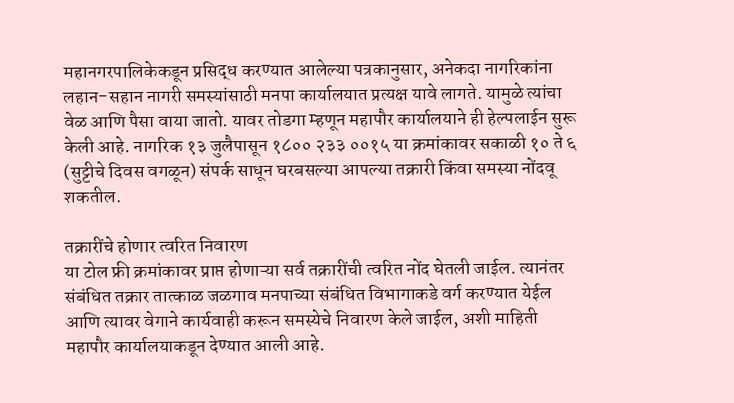महानगरपालिकेकडून प्रसिद्ध करण्यात आलेल्या पत्रकानुसार, अनेकदा नागरिकांना लहान-सहान नागरी समस्यांसाठी मनपा कार्यालयात प्रत्यक्ष यावे लागते. यामुळे त्यांचा वेळ आणि पैसा वाया जातो. यावर तोडगा म्हणून महापौर कार्यालयाने ही हेल्पलाईन सुरू केली आहे. नागरिक १३ जुलैपासून १८०० २३३ ००१५ या क्रमांकावर सकाळी १० ते ६ (सुट्टीचे दिवस वगळून) संपर्क साधून घरबसल्या आपल्या तक्रारी किंवा समस्या नोंदवू शकतील.

तक्रारींचे होणार त्वरित निवारण
या टोल फ्री क्रमांकावर प्राप्त होणाऱ्या सर्व तक्रारींची त्वरित नोंद घेतली जाईल. त्यानंतर संबंधित तक्रार तात्काळ जळगाव मनपाच्या संबंधित विभागाकडे वर्ग करण्यात येईल आणि त्यावर वेगाने कार्यवाही करून समस्येचे निवारण केले जाईल, अशी माहिती महापौर कार्यालयाकडून देण्यात आली आहे.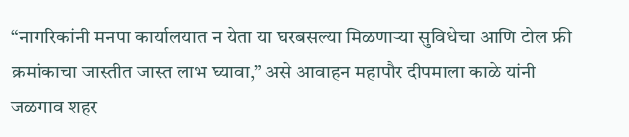“नागरिकांनी मनपा कार्यालयात न येता या घरबसल्या मिळणाऱ्या सुविधेचा आणि टोल फ्री क्रमांकाचा जास्तीत जास्त लाभ घ्यावा,” असे आवाहन महापौर दीपमाला काळे यांनी जळगाव शहर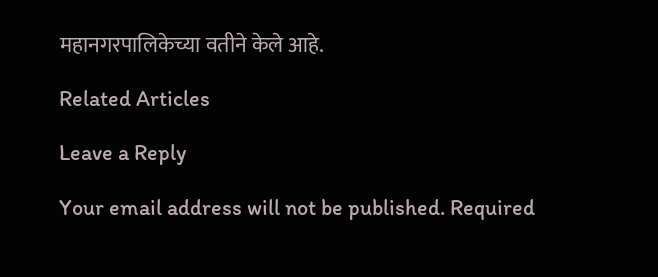महानगरपालिकेच्या वतीने केले आहे.

Related Articles

Leave a Reply

Your email address will not be published. Required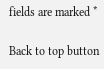fields are marked *

Back to top button